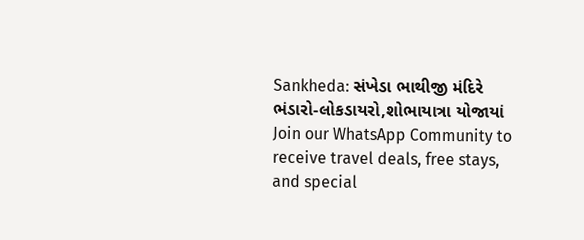Sankheda: સંખેડા ભાથીજી મંદિરે ભંડારો-લોકડાયરો,શોભાયાત્રા યોજાયાં
Join our WhatsApp Community to receive travel deals, free stays, and special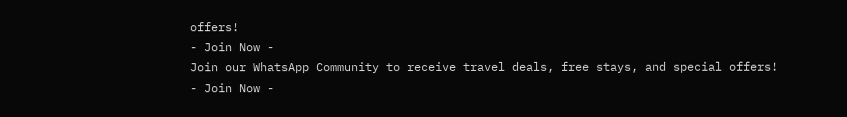offers!
- Join Now -
Join our WhatsApp Community to receive travel deals, free stays, and special offers!
- Join Now -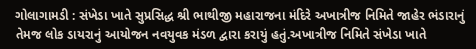ગોલાગામડી : સંખેડા ખાતે સુપ્રસિદ્ધ શ્રી ભાથીજી મહારાજના મંદિરે અખાત્રીજ નિમિતે જાહેર ભંડારાનું તેમજ લોક ડાયરાનું આયોજન નવયુવક મંડળ દ્વારા કરાયું હતું.અખાત્રીજ નિમિતે સંખેડા ખાતે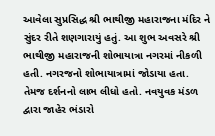આવેલા સુપ્રસિદ્ધ શ્રી ભાથીજી મહારાજના મંદિર ને સુંદર રીતે શણગારાયું હતું. આ શુભ અવસરે શ્રી ભાથીજી મહારાજની શોભાયાત્રા નગરમાં નીકળી હતી. નગરજનો શોભાયાત્રામાં જોડાયા હતા. તેમજ દર્શનનો લાભ લીધો હતો. નવયુવક મંડળ દ્વારા જાહેર ભંડારો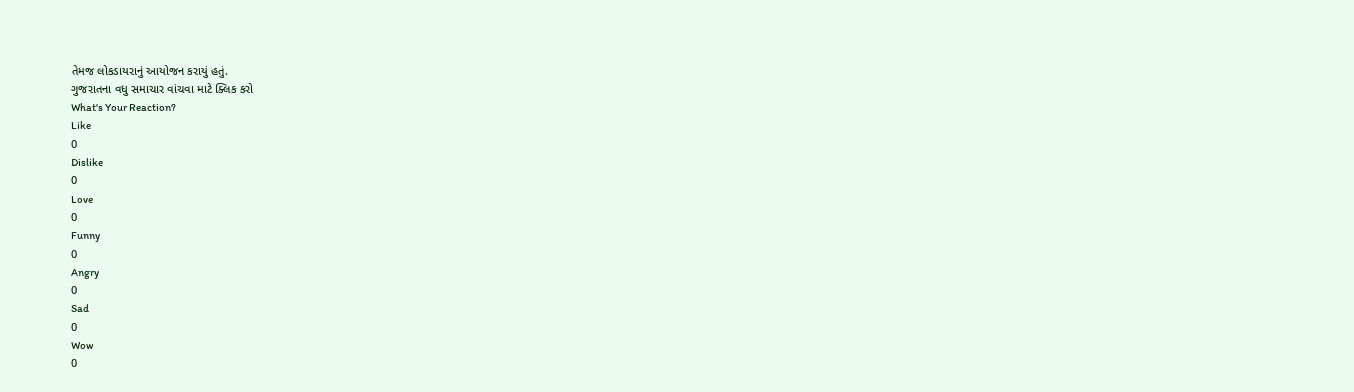તેમજ લોકડાયરાનું આયોજન કરાયું હતું.
ગુજરાતના વધુ સમાચાર વાંચવા માટે ક્લિક કરો
What's Your Reaction?
Like
0
Dislike
0
Love
0
Funny
0
Angry
0
Sad
0
Wow
0